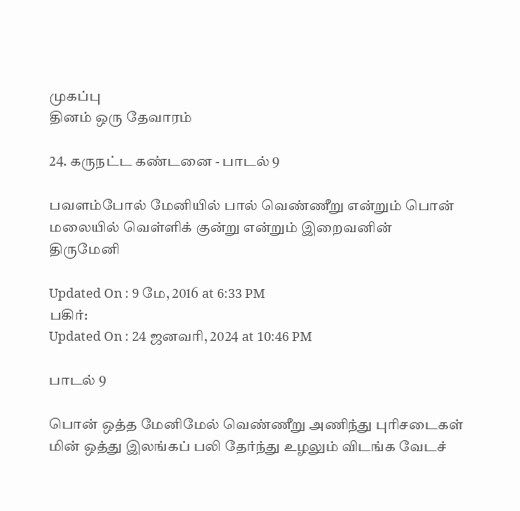முகப்பு
தினம் ஒரு தேவாரம்

24. கருநட்ட கண்டனை - பாடல் 9

பவளம்போல் மேனியில் பால் வெண்ணீறு என்றும் பொன் மலையில் வெள்ளிக் குன்று என்றும் இறைவனின் திருமேனி

Updated On : 9 மே, 2016 at 6:33 PM
பகிர்:
Updated On : 24 ஜனவரி, 2024 at 10:46 PM

பாடல் 9

பொன் ஒத்த மேனிமேல் வெண்ணீறு அணிந்து புரிசடைகள்
மின் ஒத்து இலங்கப் பலி தேர்ந்து உழலும் விடங்க வேடச்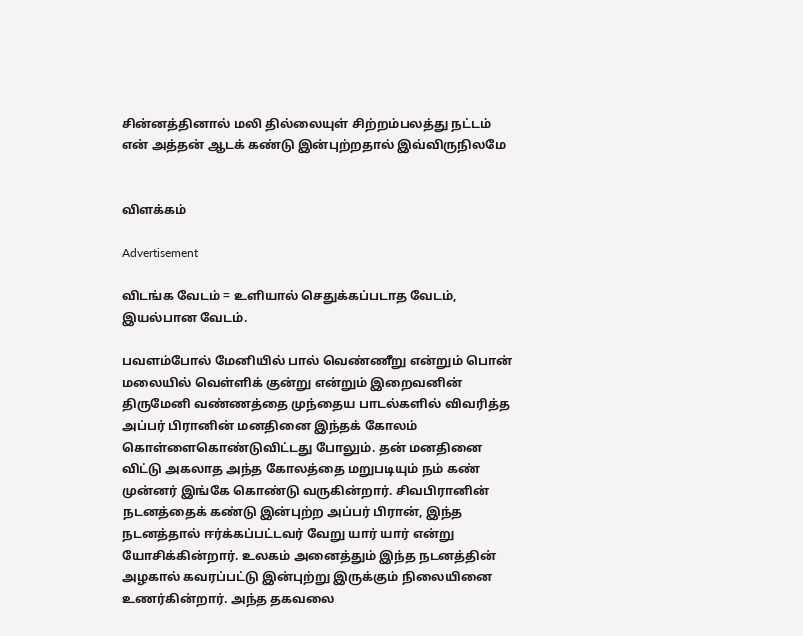சின்னத்தினால் மலி தில்லையுள் சிற்றம்பலத்து நட்டம்
என் அத்தன் ஆடக் கண்டு இன்புற்றதால் இவ்விருநிலமே


விளக்கம்

Advertisement

விடங்க வேடம் = உளியால் செதுக்கப்படாத வேடம், இயல்பான வேடம்.

பவளம்போல் மேனியில் பால் வெண்ணீறு என்றும் பொன் மலையில் வெள்ளிக் குன்று என்றும் இறைவனின் திருமேனி வண்ணத்தை முந்தைய பாடல்களில் விவரித்த அப்பர் பிரானின் மனதினை இந்தக் கோலம் கொள்ளைகொண்டுவிட்டது போலும். தன் மனதினை விட்டு அகலாத அந்த கோலத்தை மறுபடியும் நம் கண் முன்னர் இங்கே கொண்டு வருகின்றார். சிவபிரானின் நடனத்தைக் கண்டு இன்புற்ற அப்பர் பிரான், இந்த நடனத்தால் ஈர்க்கப்பட்டவர் வேறு யார் யார் என்று யோசிக்கின்றார். உலகம் அனைத்தும் இந்த நடனத்தின் அழகால் கவரப்பட்டு இன்புற்று இருக்கும் நிலையினை உணர்கின்றார். அந்த தகவலை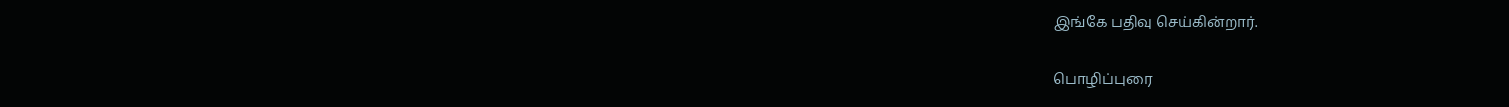இங்கே பதிவு செய்கின்றார்.

பொழிப்புரை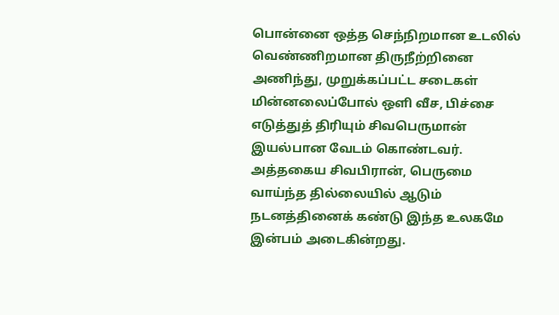பொன்னை ஒத்த செந்நிறமான உடலில் வெண்ணிறமான திருநீற்றினை அணிந்து, முறுக்கப்பட்ட சடைகள் மின்னலைப்போல் ஒளி வீச, பிச்சை எடுத்துத் திரியும் சிவபெருமான் இயல்பான வேடம் கொண்டவர். அத்தகைய சிவபிரான், பெருமை வாய்ந்த தில்லையில் ஆடும் நடனத்தினைக் கண்டு இந்த உலகமே இன்பம் அடைகின்றது.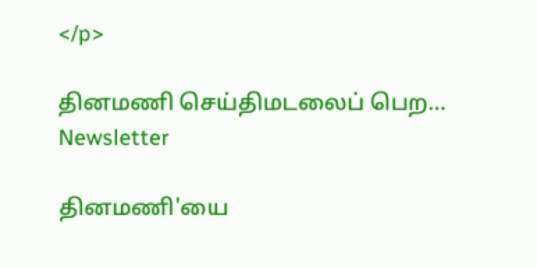</p>

தினமணி செய்திமடலைப் பெற... Newsletter

தினமணி'யை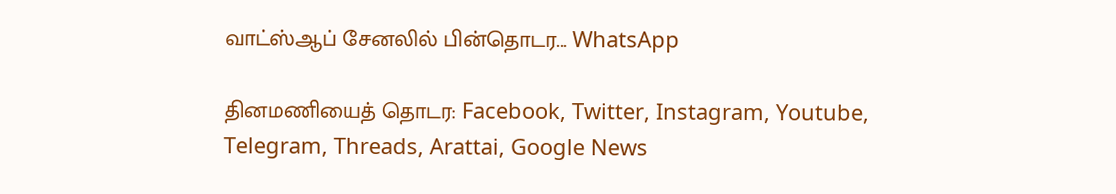வாட்ஸ்ஆப் சேனலில் பின்தொடர... WhatsApp

தினமணியைத் தொடர: Facebook, Twitter, Instagram, Youtube, Telegram, Threads, Arattai, Google News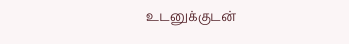உடனுக்குடன்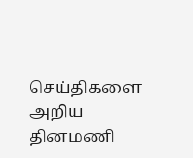செய்திகளை அறிய தினமணி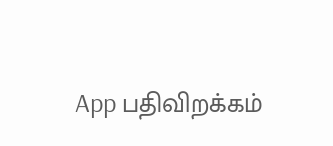App பதிவிறக்கம்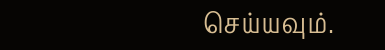செய்யவும்.